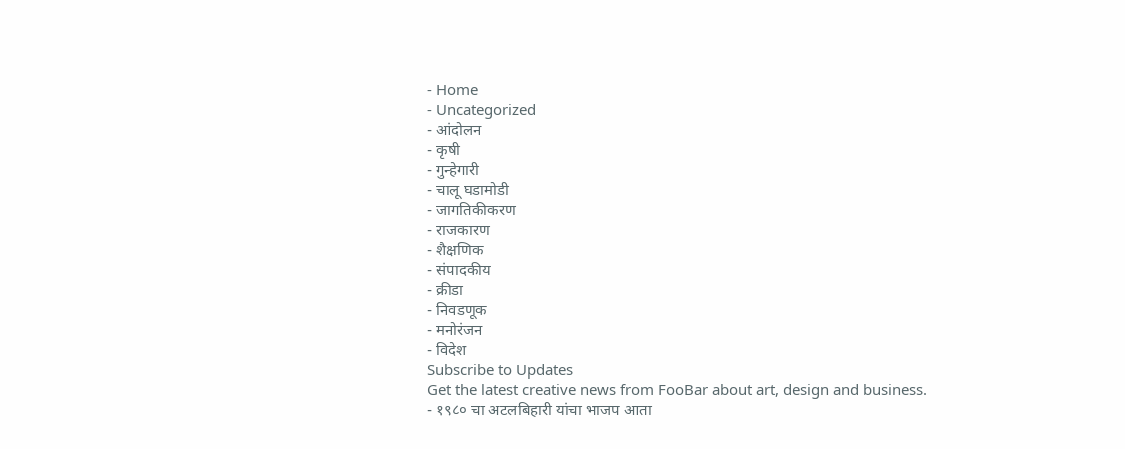- Home
- Uncategorized
- आंदोलन
- कृषी
- गुन्हेगारी
- चालू घडामोडी
- जागतिकीकरण
- राजकारण
- शैक्षणिक
- संपादकीय
- क्रीडा
- निवडणूक
- मनोरंजन
- विदेश
Subscribe to Updates
Get the latest creative news from FooBar about art, design and business.
- १९८० चा अटलबिहारी यांचा भाजप आता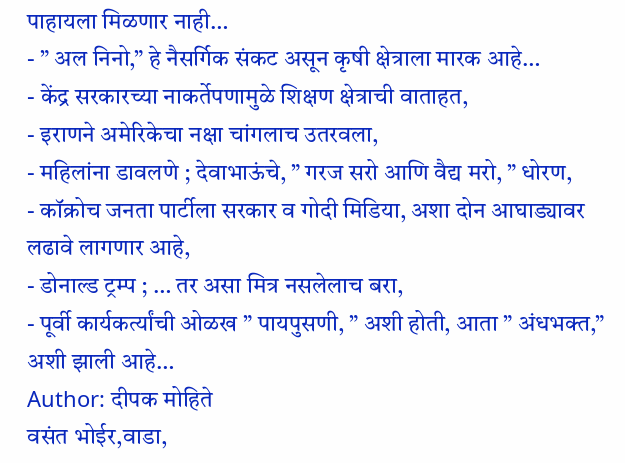पाहायला मिळणार नाही…
- ” अल निनो,” हे नैसर्गिक संकट असून कृषी क्षेत्राला मारक आहे…
- केंद्र सरकारच्या नाकर्तेपणामुळे शिक्षण क्षेत्राची वाताहत,
- इराणने अमेरिकेचा नक्षा चांगलाच उतरवला,
- महिलांना डावलणे ; देवाभाऊंचे, ” गरज सरो आणि वैद्य मरो, ” धोरण,
- कॉक्रोच जनता पार्टीला सरकार व गोदी मिडिया, अशा दोन आघाड्यावर लढावे लागणार आहे,
- डोनाल्ड ट्रम्प ; … तर असा मित्र नसलेलाच बरा,
- पूर्वी कार्यकर्त्यांची ओळख ” पायपुसणी, ” अशी होती, आता ” अंधभक्त,” अशी झाली आहे…
Author: दीपक मोहिते
वसंत भोईर,वाडा,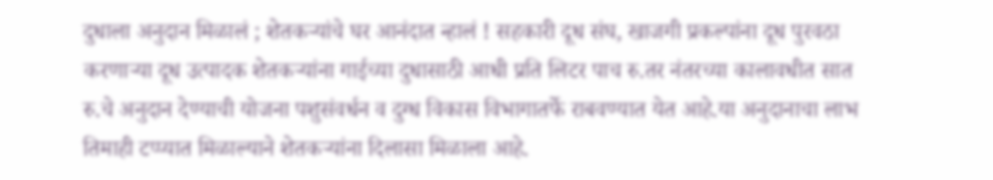दुधाला अनुदान मिळालं ; शेतकऱ्यांचे घर आनंदात न्हालं ! सहकारी दूध संघ, खाजगी प्रकल्पांना दूध पुरवठा करणाऱ्या दूध उत्पादक शेतकऱ्यांना गाईच्या दुधासाठी आधी प्रति लिटर पाच रु.तर नंतरच्या कालावधीत सात रु.चे अनुदान देण्याची योजना पशुसंवर्धन व दुग्ध विकास विभागातर्फे राबवण्यात येत आहे.या अनुदानाचा लाभ तिमाही टप्प्यात मिळाल्याने शेतकऱ्यांना दिलासा मिळाला आहे.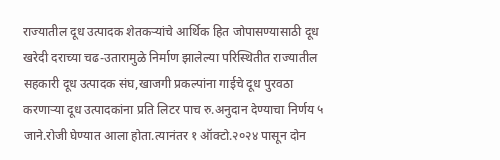राज्यातील दूध उत्पादक शेतकऱ्यांचे आर्थिक हित जोपासण्यासाठी दूध खरेदी दराच्या चढ-उतारामुळे निर्माण झालेल्या परिस्थितीत राज्यातील सहकारी दूध उत्पादक संघ,खाजगी प्रकल्पांना गाईचे दूध पुरवठा करणाऱ्या दूध उत्पादकांना प्रति लिटर पाच रु.अनुदान देण्याचा निर्णय ५ जाने.रोजी घेण्यात आला होता.त्यानंतर १ ऑक्टो.२०२४ पासून दोन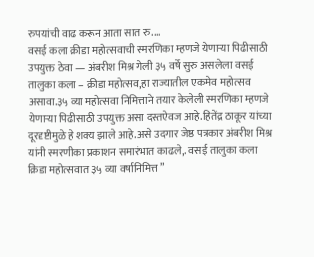रुपयांची वाढ करून आता सात रु.…
वसई कला क्रीडा महोत्सवाची स्मरणिका म्हणजे येणाऱ्या पिढीसाठी उपयुक्त ठेवा — अंबरीश मिश्र गेली ३५ वर्षे सुरु असलेला वसई तालुका कला – क्रीडा महोत्सव,हा राज्यातील एकमेव महोत्सव असावा.३५ व्या महोत्सवा निमित्ताने तयार केलेली स्मरणिका म्हणजे येणाऱ्या पिढीसाठी उपयुक्त असा दस्तऐवज आहे.हितेंद्र ठाकूर यांच्या दूरदृष्टीमुळे हे शक्य झाले आहे.असे उदगार जेष्ठ पत्रकार अंबरीश मिश्र यांनी स्मरणीका प्रकाशन समारंभात काढले,. वसई तालुका कला क्रिडा महोत्सवात ३५ व्या वर्षानिमित्त ”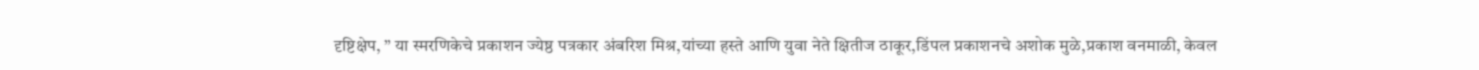दृष्टिक्षेप, ” या स्मरणिकेचे प्रकाशन ज्येष्ठ पत्रकार अंबरिश मिश्र,यांच्या हस्ते आणि युवा नेते क्षितीज ठाकूर,डिंपल प्रकाशनचे अशोक मुळे,प्रकाश वनमाळी, केवल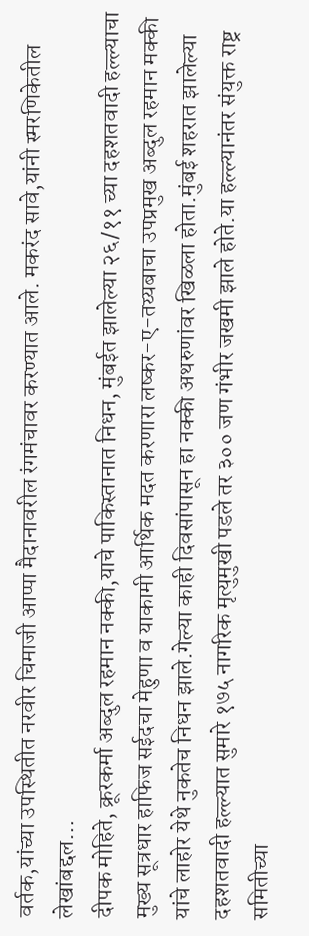वर्तक,यांच्या उपस्थितीत नरवीर चिमाजी आप्पा मैदानावरील रंगमंचावर करण्यात आले. मकरंद सावे,यांनी स्मरणिकेतील लेखांबद्दल…
दीपक मोहिते, क्रूरकर्मा अब्दुल रहमान नक्की,याचे पाकिस्तानात निधन, मुंबईत झालेल्या २६/११ च्या दहशतवादी हल्ल्याचा मुख्य सूत्रधार हाफिज सईदचा मेहुणा व याकामी आर्थिक मदत करणारा लष्कर-ए-तय्यबाचा उपप्रमुख अब्दुल रहमान मक्की यांचे लाहोर येथे नुकतेच निधन झाले.गेल्या काही दिवसांपासून हा नक्की अथरुणांवर खिळला होता.मुंबई शहरात झालेल्या दहशतवादी हल्ल्यात सुमारे १७५ नागरिक मृत्युमुखी पडले तर ३०० जण गंभीर जखमी झाले होते.या हल्ल्यानंतर संयुक्त राष्ट्र समितीच्या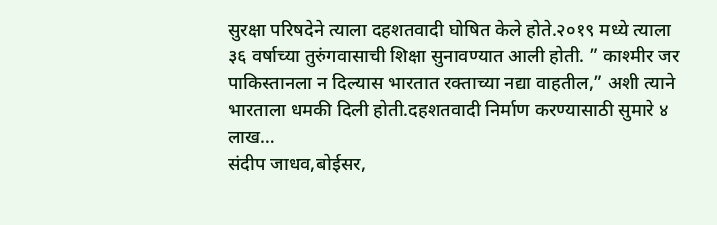सुरक्षा परिषदेने त्याला दहशतवादी घोषित केले होते.२०१९ मध्ये त्याला ३६ वर्षाच्या तुरुंगवासाची शिक्षा सुनावण्यात आली होती. ” काश्मीर जर पाकिस्तानला न दिल्यास भारतात रक्ताच्या नद्या वाहतील,” अशी त्याने भारताला धमकी दिली होती.दहशतवादी निर्माण करण्यासाठी सुमारे ४ लाख…
संदीप जाधव,बोईसर,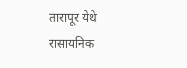तारापूर येथे रासायनिक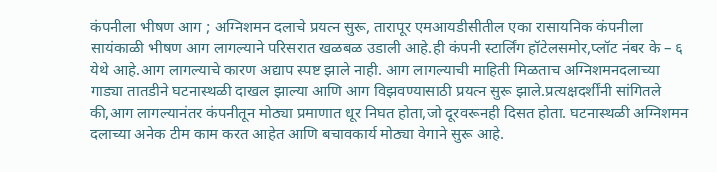कंपनीला भीषण आग ; अग्निशमन दलाचे प्रयत्न सुरू, तारापूर एमआयडीसीतील एका रासायनिक कंपनीला सायंकाळी भीषण आग लागल्याने परिसरात खळबळ उडाली आहे.ही कंपनी स्टार्लिंग हॉटेलसमोर,प्लॉट नंबर के – ६ येथे आहे.आग लागल्याचे कारण अद्याप स्पष्ट झाले नाही. आग लागल्याची माहिती मिळताच अग्निशमनदलाच्या गाड्या तातडीने घटनास्थळी दाखल झाल्या आणि आग विझवण्यासाठी प्रयत्न सुरू झाले.प्रत्यक्षदर्शींनी सांगितले की,आग लागल्यानंतर कंपनीतून मोठ्या प्रमाणात धूर निघत होता,जो दूरवरूनही दिसत होता. घटनास्थळी अग्निशमन दलाच्या अनेक टीम काम करत आहेत आणि बचावकार्य मोठ्या वेगाने सुरू आहे.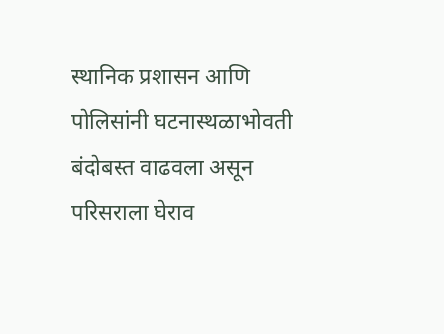स्थानिक प्रशासन आणि पोलिसांनी घटनास्थळाभोवती बंदोबस्त वाढवला असून परिसराला घेराव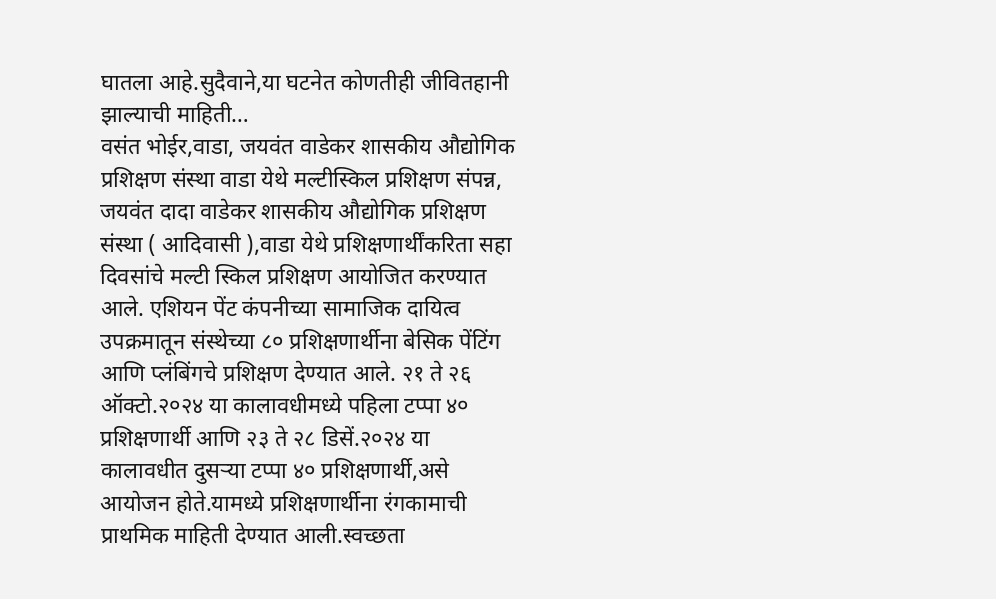घातला आहे.सुदैवाने,या घटनेत कोणतीही जीवितहानी झाल्याची माहिती…
वसंत भोईर,वाडा, जयवंत वाडेकर शासकीय औद्योगिक प्रशिक्षण संस्था वाडा येथे मल्टीस्किल प्रशिक्षण संपन्न, जयवंत दादा वाडेकर शासकीय औद्योगिक प्रशिक्षण संस्था ( आदिवासी ),वाडा येथे प्रशिक्षणार्थींकरिता सहा दिवसांचे मल्टी स्किल प्रशिक्षण आयोजित करण्यात आले. एशियन पेंट कंपनीच्या सामाजिक दायित्व उपक्रमातून संस्थेच्या ८० प्रशिक्षणार्थीना बेसिक पेंटिंग आणि प्लंबिंगचे प्रशिक्षण देण्यात आले. २१ ते २६ ऑक्टो.२०२४ या कालावधीमध्ये पहिला टप्पा ४० प्रशिक्षणार्थी आणि २३ ते २८ डिसें.२०२४ या कालावधीत दुसऱ्या टप्पा ४० प्रशिक्षणार्थी,असे आयोजन होते.यामध्ये प्रशिक्षणार्थीना रंगकामाची प्राथमिक माहिती देण्यात आली.स्वच्छता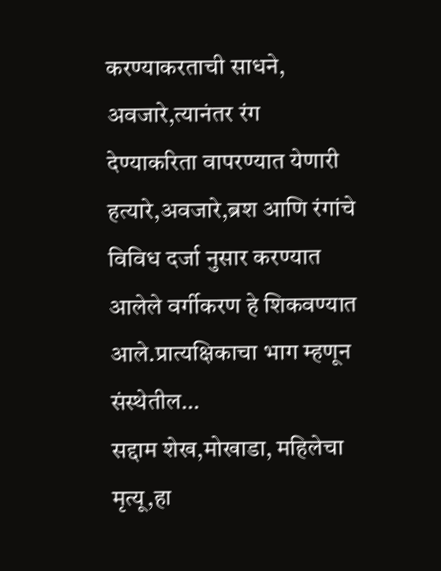करण्याकरताची साधने, अवजारे,त्यानंतर रंग देण्याकरिता वापरण्यात येणारी हत्यारे,अवजारे,ब्रश आणि रंगांचे विविध दर्जा नुसार करण्यात आलेले वर्गीकरण हे शिकवण्यात आले.प्रात्यक्षिकाचा भाग म्हणून संस्थेतील…
सद्दाम शेख,मोखाडा, महिलेचा मृत्यू,हा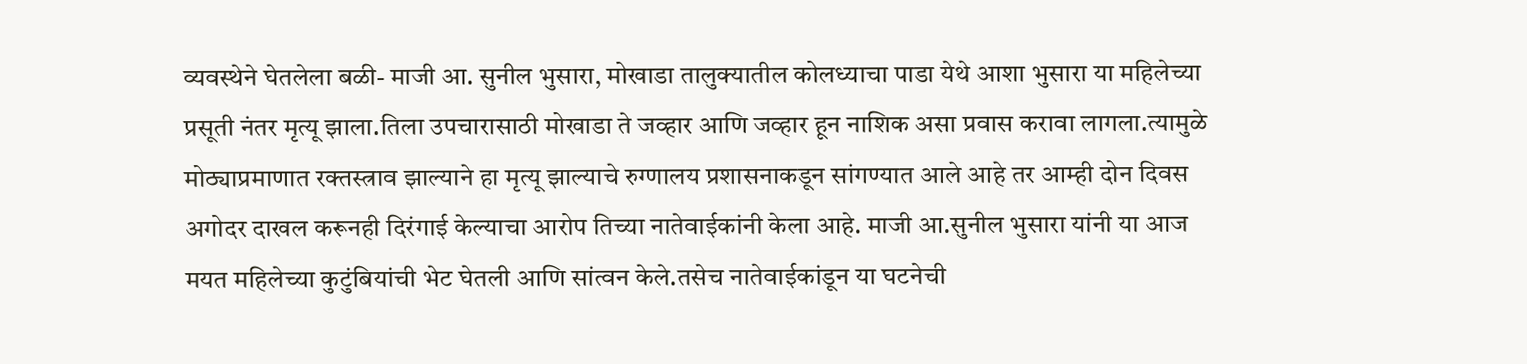व्यवस्थेने घेतलेला बळी- माजी आ. सुनील भुसारा, मोखाडा तालुक्यातील कोलध्याचा पाडा येथे आशा भुसारा या महिलेच्या प्रसूती नंतर मृत्यू झाला.तिला उपचारासाठी मोखाडा ते जव्हार आणि जव्हार हून नाशिक असा प्रवास करावा लागला.त्यामुळे मोठ्याप्रमाणात रक्तस्त्राव झाल्याने हा मृत्यू झाल्याचे रुग्णालय प्रशासनाकडून सांगण्यात आले आहे तर आम्ही दोन दिवस अगोदर दाखल करूनही दिरंगाई केल्याचा आरोप तिच्या नातेवाईकांनी केला आहे. माजी आ.सुनील भुसारा यांनी या आज मयत महिलेच्या कुटुंबियांची भेट घेतली आणि सांत्वन केले.तसेच नातेवाईकांडून या घटनेची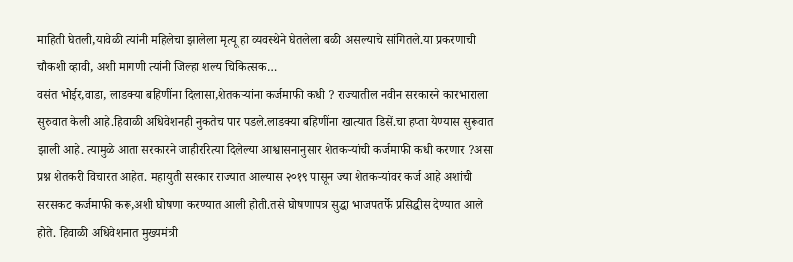माहिती घेतली,यावेळी त्यांनी महिलेचा झालेला मृत्यू हा व्यवस्थेने घेतलेला बळी असल्याचे सांगितले.या प्रकरणाची चौकशी व्हावी, अशी मागणी त्यांनी जिल्हा शल्य चिकित्सक…
वसंत भोईर,वाडा, लाडक्या बहिणींना दिलासा,शेतकऱ्यांना कर्जमाफी कधी ? राज्यातील नवीन सरकारने कारभाराला सुरुवात केली आहे.हिवाळी अधिवेशनही नुकतेच पार पडले.लाडक्या बहिणींना खात्यात डिसें.चा हप्ता येण्यास सुरूवात झाली आहे. त्यामुळे आता सरकारने जाहीररित्या दिलेल्या आश्वासनानुसार शेतकऱ्यांची कर्जमाफी कधी करणार ?असा प्रश्न शेतकरी विचारत आहेत. महायुती सरकार राज्यात आल्यास २०१९ पासून ज्या शेतकऱ्यांवर कर्ज आहे अशांची सरसकट कर्जमाफी करू,अशी घोषणा करण्यात आली होती.तसे घोषणापत्र सुद्धा भाजपतर्फे प्रसिद्धीस देण्यात आले होते. हिवाळी अधिवेशनात मुख्यमंत्री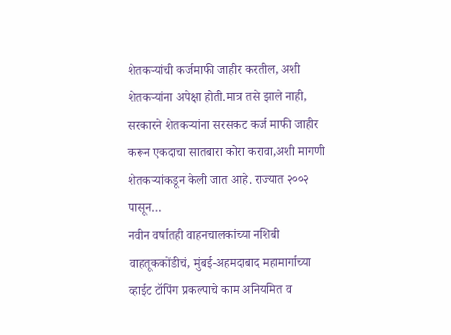शेतकऱ्यांची कर्जमाफी जाहीर करतील, अशी शेतकऱ्यांना अपेक्षा होती.मात्र तसे झाले नाही, सरकारने शेतकऱ्यांना सरसकट कर्ज माफी जाहीर करून एकदाचा सातबारा कोरा करावा,अशी मागणी शेतकऱ्यांकडून केली जात आहे. राज्यात २००२ पासून…
नवीन वर्षातही वाहनचालकांच्या नशिबी वाहतूककोंडीचं, मुंबई-अहमदाबाद महामार्गाच्या व्हाईट टॉपिंग प्रकल्पाचे काम अनियमित व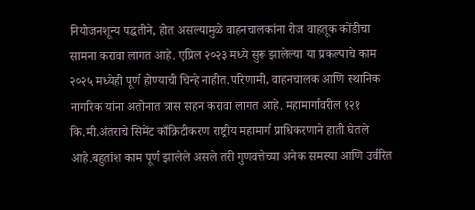नियोजनशून्य पद्धतीने, होत असल्यामुळे वाहनचालकांना रोज वाहतूक कोंडीचा सामना करावा लागत आहे. एप्रिल २०२३ मध्ये सुरू झालेल्या या प्रकल्पाचे काम २०२५ मध्येही पूर्ण होण्याची चिन्हे नाहीत.परिणामी, वाहनचालक आणि स्थानिक नागरिक यांना अतोनात त्रास सहन करावा लागत आहे. महामार्गावरील १२१ कि.मी.अंतराचे सिमेंट काँक्रिटीकरण राष्ट्रीय महामार्ग प्राधिकरणाने हाती घेतले आहे.बहुतांश काम पूर्ण झालेले असले तरी गुणवत्तेच्या अनेक समस्या आणि उर्वरित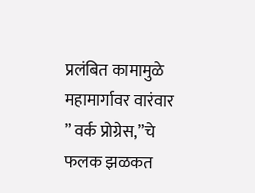प्रलंबित कामामुळे महामार्गावर वारंवार ” वर्क प्रोग्रेस,”चे फलक झळकत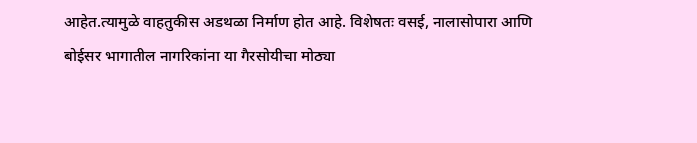आहेत.त्यामुळे वाहतुकीस अडथळा निर्माण होत आहे. विशेषतः वसई, नालासोपारा आणि बोईसर भागातील नागरिकांना या गैरसोयीचा मोठ्या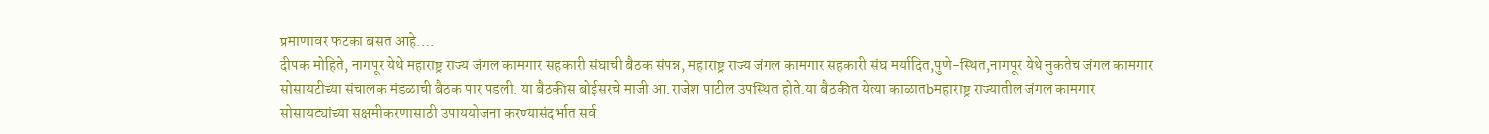प्रमाणावर फटका बसत आहे.…
दीपक मोहिते, नागपूर येथे महाराष्ट्र राज्य जंगल कामगार सहकारी संघाची बैठक संपन्न, महाराष्ट्र राज्य जंगल कामगार सहकारी संघ मर्यादित,पुणे-स्थित,नागपूर येथे नुकतेच जंगल कामगार सोसायटीच्या संचालक मंडळाची बैठक पार पडली. या बैठकीस बोईसरचे माजी आ.राजेश पाटील उपस्थित होते.या बैठकीत येत्या काळातbमहाराष्ट्र राज्यातील जंगल कामगार सोसायट्यांच्या सक्षमीकरणासाठी उपाययोजना करण्यासंदर्भात सर्व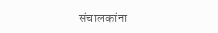संचालकांना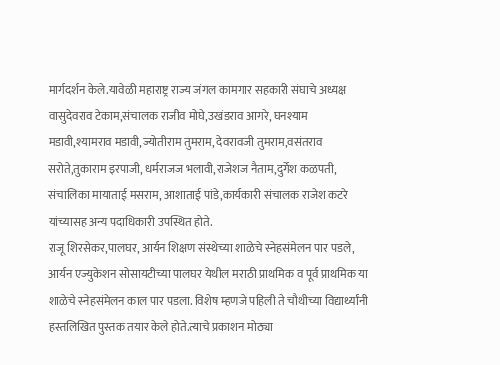मार्गदर्शन केले.यावेळी महाराष्ट्र राज्य जंगल कामगार सहकारी संघाचे अध्यक्ष वासुदेवराव टेकाम,संचालक राजीव मोघे,उखंडराव आगरे, घनश्याम मडावी,श्यामराव मडावी,ज्योतीराम तुमराम, देवरावजी तुमराम,वसंतराव सरोते,तुकाराम इरपाजी, धर्मराजज भलावी,राजेशज नैताम,दुर्गेश कळपती, संचालिका मायाताई मसराम, आशाताई पांडे,कार्यकारी संचालक राजेश कटरे यांच्यासह अन्य पदाधिकारी उपस्थित होते.
राजू शिरसेकर,पालघर, आर्यन शिक्षण संस्थेच्या शाळेचे स्नेहसंमेलन पार पडले, आर्यन एज्युकेशन सोसायटीच्या पालघर येथील मराठी प्राथमिक व पूर्व प्राथमिक या शाळेचे स्नेहसंमेलन काल पार पडला. विशेष म्हणजे पहिली ते चौथीच्या विद्यार्थ्यांनी हस्तलिखित पुस्तक तयार केले होते.त्याचे प्रकाशन मोठ्या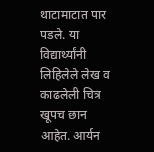थाटामाटात पार पडले. या विद्यार्थ्यांनी लिहिलेले लेख व काढलेली चित्र खूपच छान आहेत. आर्यन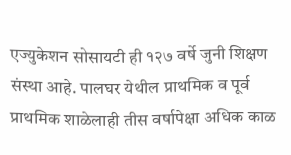एज्युकेशन सोसायटी ही १२७ वर्षे जुनी शिक्षण संस्था आहे. पालघर येथील प्राथमिक व पूर्व प्राथमिक शाळेलाही तीस वर्षापेक्षा अधिक काळ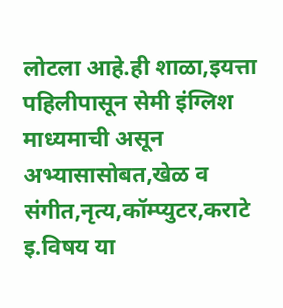लोटला आहे.ही शाळा,इयत्ता पहिलीपासून सेमी इंग्लिश माध्यमाची असून अभ्यासासोबत,खेळ व संगीत,नृत्य,कॉम्प्युटर,कराटे इ.विषय या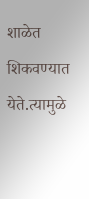शाळेत शिकवण्यात येते.त्यामुळे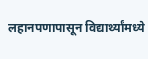लहानपणापासून विद्यार्थ्यांमध्ये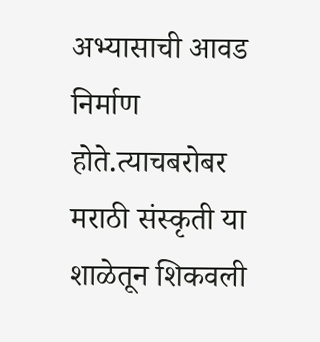अभ्यासाची आवड निर्माण होते.त्याचबरोबर मराठी संस्कृती या शाळेतून शिकवली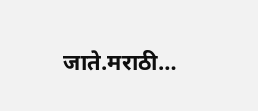जाते.मराठी…